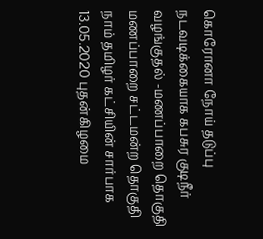கொரோனா நோய் தடுப்பு நடவடிக்கையாக கபசுர குடிநீர் வழங்குதல் -மணப்பாறை தொகுதி
மணப்பாறை சட்டமன்ற தொகுதி நாம் தமிழர் கட்சியின் சார்பாக 13.05.2020 புதன்கிழமை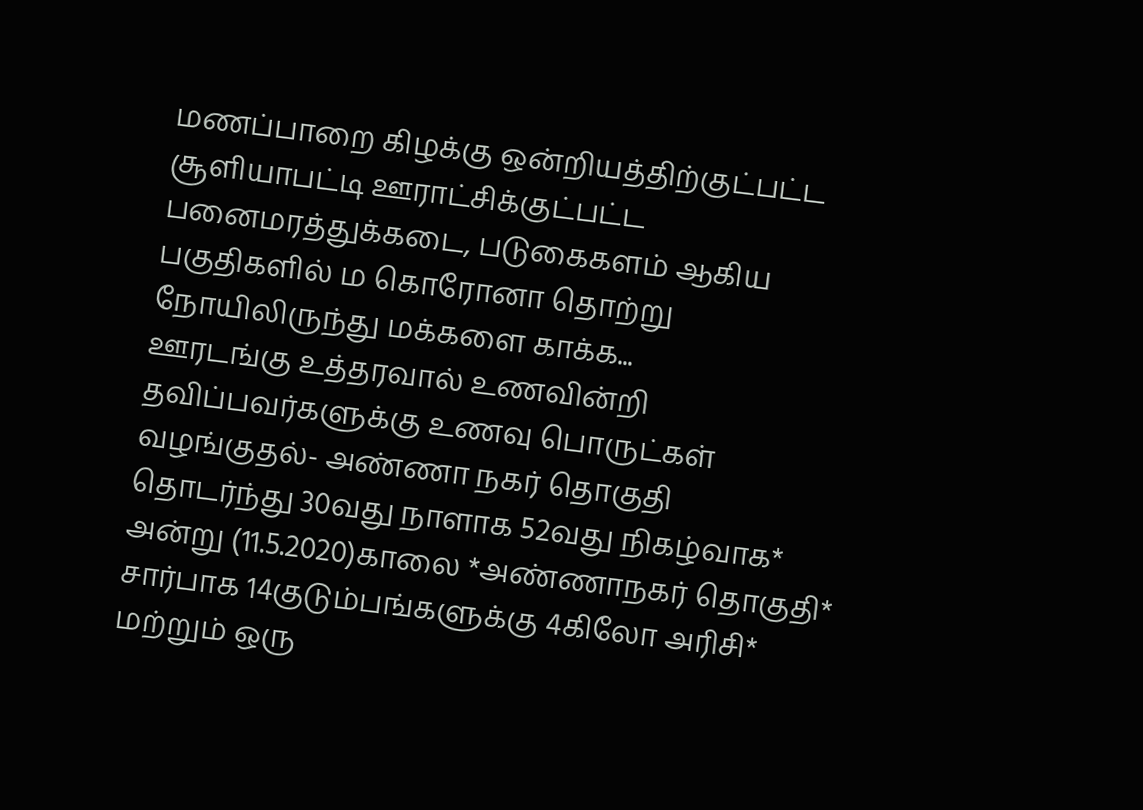மணப்பாறை கிழக்கு ஒன்றியத்திற்குட்பட்ட சூளியாபட்டி ஊராட்சிக்குட்பட்ட பனைமரத்துக்கடை, படுகைகளம் ஆகிய பகுதிகளில் ம கொரோனா தொற்று நோயிலிருந்து மக்களை காக்க...
ஊரடங்கு உத்தரவால் உணவின்றி தவிப்பவர்களுக்கு உணவு பொருட்கள் வழங்குதல்- அண்ணா நகர் தொகுதி
தொடர்ந்து 30வது நாளாக 52வது நிகழ்வாக* அன்று (11.5.2020)காலை *அண்ணாநகர் தொகுதி* சார்பாக 14குடும்பங்களுக்கு 4கிலோ அரிசி* மற்றும் ஒரு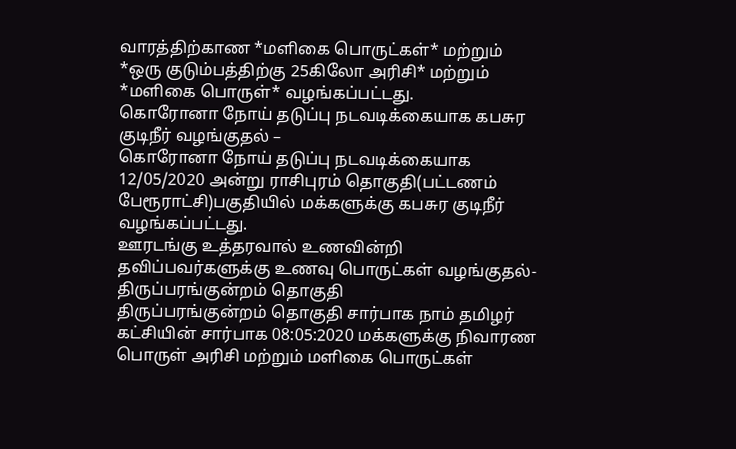வாரத்திற்காண *மளிகை பொருட்கள்* மற்றும் *ஒரு குடும்பத்திற்கு 25கிலோ அரிசி* மற்றும் *மளிகை பொருள்* வழங்கப்பட்டது.
கொரோனா நோய் தடுப்பு நடவடிக்கையாக கபசுர குடிநீர் வழங்குதல் –
கொரோனா நோய் தடுப்பு நடவடிக்கையாக 12/05/2020 அன்று ராசிபுரம் தொகுதி(பட்டணம் பேரூராட்சி)பகுதியில் மக்களுக்கு கபசுர குடிநீர் வழங்கப்பட்டது.
ஊரடங்கு உத்தரவால் உணவின்றி தவிப்பவர்களுக்கு உணவு பொருட்கள் வழங்குதல்- திருப்பரங்குன்றம் தொகுதி
திருப்பரங்குன்றம் தொகுதி சார்பாக நாம் தமிழர் கட்சியின் சார்பாக 08:05:2020 மக்களுக்கு நிவாரண பொருள் அரிசி மற்றும் மளிகை பொருட்கள்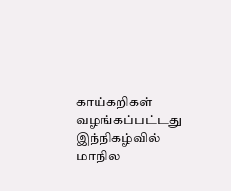காய்கறிகள் வழங்கப்பட்டது இந்நிகழ்வில் மாநில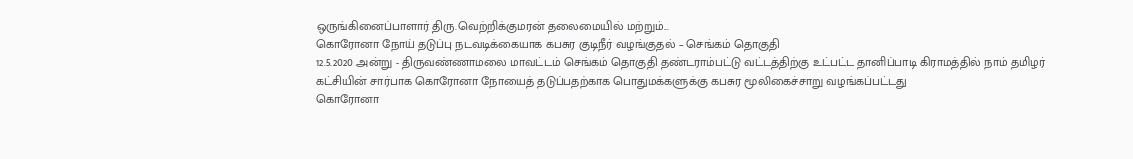ஒருங்கினைப்பாளார் திரு.வெற்றிக்குமரன் தலைமையில் மற்றும்...
கொரோனா நோய் தடுப்பு நடவடிக்கையாக கபசுர குடிநீர் வழங்குதல் – செங்கம் தொகுதி
12.5.2020 அன்று - திருவண்ணாமலை மாவட்டம் செங்கம் தொகுதி தண்டராம்பட்டு வட்டத்திற்கு உட்பட்ட தானிப்பாடி கிராமத்தில் நாம் தமிழர் கட்சியின் சார்பாக கொரோனா நோயைத் தடுப்பதற்காக பொதுமக்களுக்கு கபசுர மூலிகைச்சாறு வழங்கப்பட்டது
கொரோனா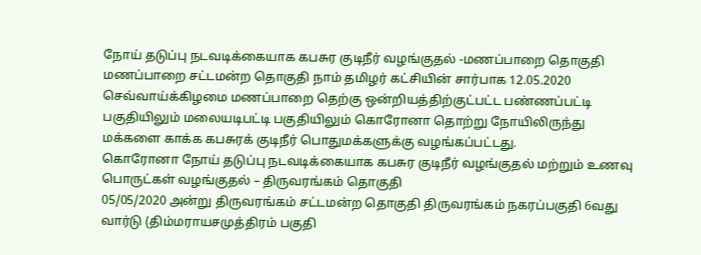நோய் தடுப்பு நடவடிக்கையாக கபசுர குடிநீர் வழங்குதல் -மணப்பாறை தொகுதி
மணப்பாறை சட்டமன்ற தொகுதி நாம் தமிழர் கட்சியின் சார்பாக 12.05.2020 செவ்வாய்க்கிழமை மணப்பாறை தெற்கு ஒன்றியத்திற்குட்பட்ட பண்ணப்பட்டி பகுதியிலும் மலையடிபட்டி பகுதியிலும் கொரோனா தொற்று நோயிலிருந்து மக்களை காக்க கபசுரக் குடிநீர் பொதுமக்களுக்கு வழங்கப்பட்டது.
கொரோனா நோய் தடுப்பு நடவடிக்கையாக கபசுர குடிநீர் வழங்குதல் மற்றும் உணவு பொருட்கள் வழங்குதல் – திருவரங்கம் தொகுதி
05/05/2020 அன்று திருவரங்கம் சட்டமன்ற தொகுதி திருவரங்கம் நகரப்பகுதி 6வது வார்டு (திம்மராயசமுத்திரம் பகுதி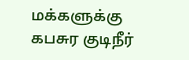மக்களுக்கு கபசுர குடிநீர்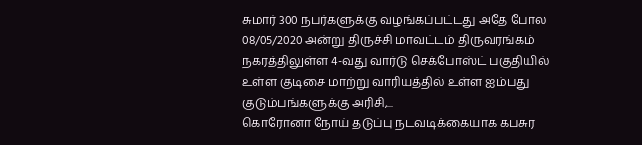சுமார் 300 நபர்களுக்கு வழங்கப்பட்டது அதே போல 08/05/2020 அன்று திருச்சி மாவட்டம் திருவரங்கம் நகரத்திலுள்ள 4-வது வார்டு செக்போஸ்ட் பகுதியில் உள்ள குடிசை மாற்று வாரியத்தில் உள்ள ஐம்பது குடும்பங்களுக்கு அரிசி,...
கொரோனா நோய் தடுப்பு நடவடிக்கையாக கபசுர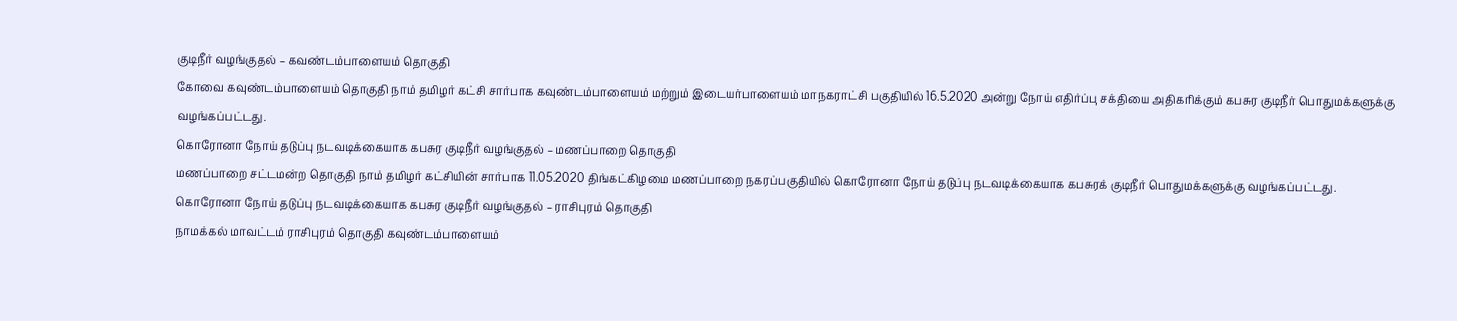குடிநீர் வழங்குதல் – கவண்டம்பாளையம் தொகுதி
கோவை கவுண்டம்பாளையம் தொகுதி நாம் தமிழர் கட்சி சார்பாக கவுண்டம்பாளையம் மற்றும் இடையர்பாளையம் மாநகராட்சி பகுதியில் 16.5.2020 அன்று நோய் எதிர்ப்பு சக்தியை அதிகரிக்கும் கபசுர குடிநீர் பொதுமக்களுக்கு வழங்கப்பட்டது.
கொரோனா நோய் தடுப்பு நடவடிக்கையாக கபசுர குடிநீர் வழங்குதல் – மணப்பாறை தொகுதி
மணப்பாறை சட்டமன்ற தொகுதி நாம் தமிழர் கட்சியின் சார்பாக 11.05.2020 திங்கட்கிழமை மணப்பாறை நகரப்பகுதியில் கொரோனா நோய் தடுப்பு நடவடிக்கையாக கபசுரக் குடிநீர் பொதுமக்களுக்கு வழங்கப்பட்டது.
கொரோனா நோய் தடுப்பு நடவடிக்கையாக கபசுர குடிநீர் வழங்குதல் – ராசிபுரம் தொகுதி
நாமக்கல் மாவட்டம் ராசிபுரம் தொகுதி கவுண்டம்பாளையம்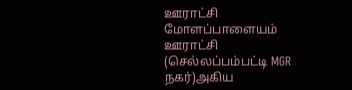ஊராட்சி மோளப்பாளையம் ஊராட்சி (செல்லப்பம்பட்டி MGR நகர்)அகிய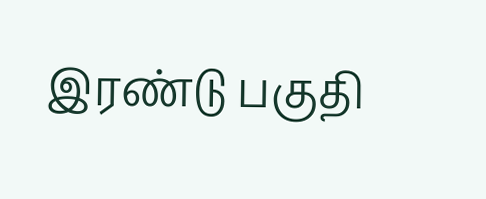இரண்டு பகுதி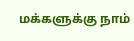மக்களுக்கு நாம்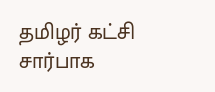தமிழர் கட்சி சார்பாக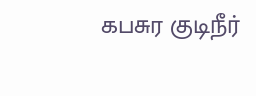கபசுர குடிநீர்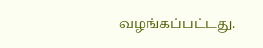வழங்கப்பட்டது.